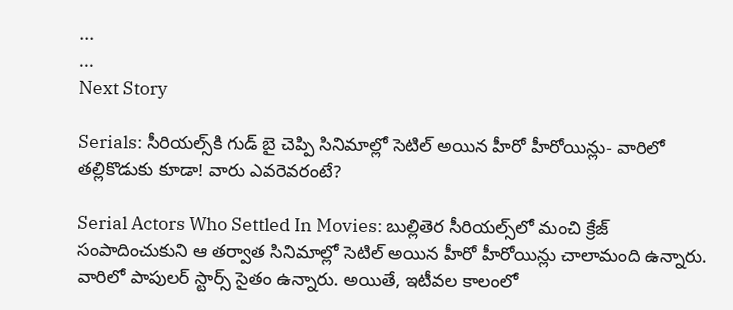...
...
Next Story

Serials: సీరియల్స్‌కి గుడ్ బై చెప్పి సినిమాల్లో సెటిల్ అయిన హీరో హీరోయిన్లు- వారిలో తల్లికొడుకు కూడా! వారు ఎవరెవరంటే?

Serial Actors Who Settled In Movies: బుల్లితెర సీరియల్స్‌లో మంచి క్రేజ్ సంపాదించుకుని ఆ తర్వాత సినిమాల్లో సెటిల్ అయిన హీరో హీరోయిన్లు చాలామంది ఉన్నారు. వారిలో పాపులర్ స్టార్స్ సైతం ఉన్నారు. అయితే, ఇటీవల కాలంలో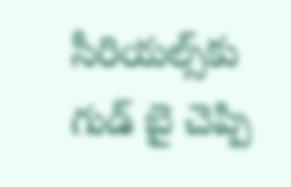సీరియల్స్‌కు గుడ్ బై చెప్పి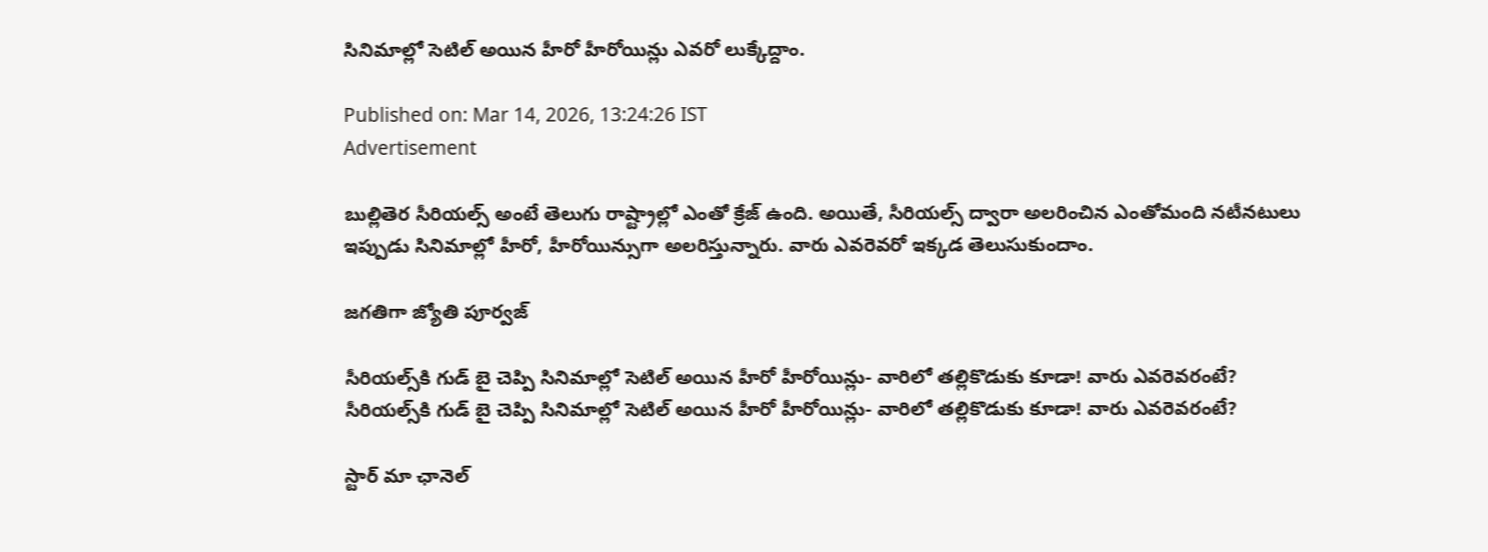సినిమాల్లో సెటిల్ అయిన హీరో హీరోయిన్లు ఎవరో లుక్కేద్దాం.

Published on: Mar 14, 2026, 13:24:26 IST
Advertisement

బుల్లితెర సీరియల్స్ అంటే తెలుగు రాష్ట్రాల్లో ఎంతో క్రేజ్ ఉంది. అయితే, సీరియల్స్ ద్వారా అలరించిన ఎంతోమంది నటీనటులు ఇప్పుడు సినిమాల్లో హీరో, హీరోయిన్సుగా అలరిస్తున్నారు. వారు ఎవరెవరో ఇక్కడ తెలుసుకుందాం.

జగతిగా జ్యోతి పూర్వజ్

సీరియల్స్‌కి గుడ్ బై చెప్పి సినిమాల్లో సెటిల్ అయిన హీరో హీరోయిన్లు- వారిలో తల్లికొడుకు కూడా! వారు ఎవరెవరంటే?
సీరియల్స్‌కి గుడ్ బై చెప్పి సినిమాల్లో సెటిల్ అయిన హీరో హీరోయిన్లు- వారిలో తల్లికొడుకు కూడా! వారు ఎవరెవరంటే?

స్టార్ మా ఛానెల్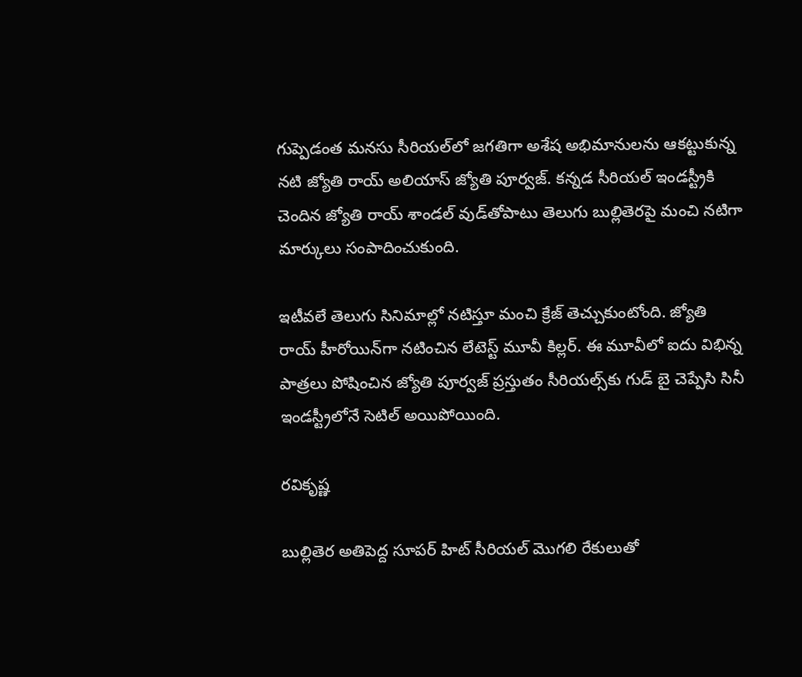గుప్పెడంత మనసు సీరియల్‌లో జగతిగా అశేష అభిమానులను ఆకట్టుకున్న నటి జ్యోతి రాయ్ అలియాస్ జ్యోతి పూర్వజ్. కన్నడ సీరియల్ ఇండస్ట్రీకి చెందిన జ్యోతి రాయ్ శాండల్ వుడ్‌తోపాటు తెలుగు బుల్లితెరపై మంచి నటిగా మార్కులు సంపాదించుకుంది.

ఇటీవలే తెలుగు సినిమాల్లో నటిస్తూ మంచి క్రేజ్ తెచ్చుకుంటోంది. జ్యోతి రాయ్ హీరోయిన్‌గా నటించిన లేటెస్ట్ మూవీ కిల్లర్. ఈ మూవీలో ఐదు విభిన్న పాత్రలు పోషించిన జ్యోతి పూర్వజ్ ప్రస్తుతం సీరియల్స్‌కు గుడ్ బై చెప్పేసి సినీ ఇండస్ట్రీలోనే సెటిల్ అయిపోయింది.

రవికృష్ణ

బుల్లితెర అతిపెద్ద సూపర్ హిట్ సీరియల్ మొగలి రేకులుతో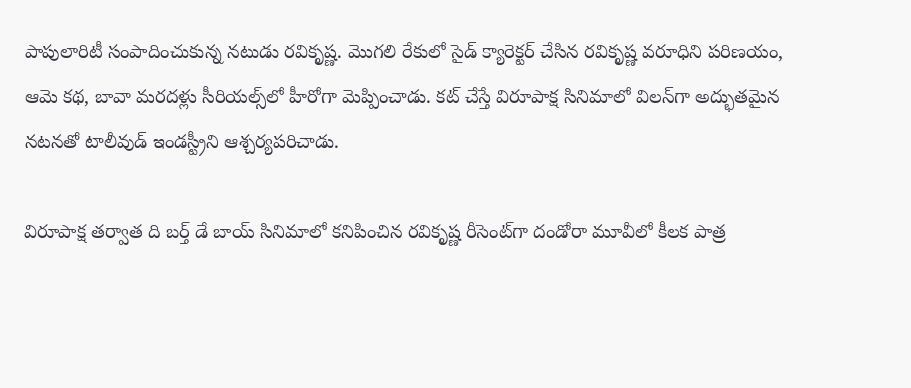పాపులారిటీ సంపాదించుకున్న నటుడు రవికృష్ణ. మొగలి రేకులో సైడ్ క్యారెక్టర్ చేసిన రవికృష్ణ వరూధిని పరిణయం, ఆమె కథ, బావా మరదళ్లు సీరియల్స్‌లో హీరోగా మెప్పించాడు. కట్ చేస్తే విరూపాక్ష సినిమాలో విలన్‌గా అద్భుతమైన నటనతో టాలీవుడ్ ఇండస్ట్రీని ఆశ్చర్యపరిచాడు.

విరూపాక్ష తర్వాత ది బర్త్ డే బాయ్ సినిమాలో కనిపించిన రవికృష్ణ రీసెంట్‌గా దండోరా మూవీలో కీలక పాత్ర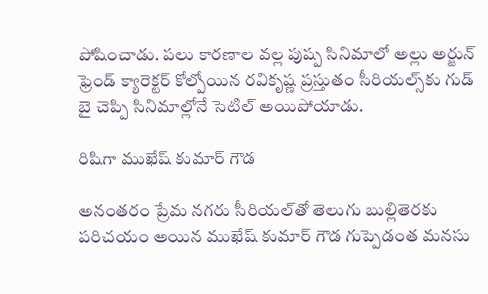పోషించాడు. పలు కారణాల వల్ల పుష్ప సినిమాలో అల్లు అర్జున్ ఫ్రెండ్ క్యారెక్టర్ కోల్పోయిన రవికృష్ణ ప్రస్తుతం సీరియల్స్‌కు గుడ్ బై చెప్పి సినిమాల్లోనే సెటిల్ అయిపోయాడు.

రిషిగా ముఖేష్ కుమార్ గౌడ

అనంతరం ప్రేమ నగరు సీరియల్‌తో తెలుగు బుల్లితెరకు పరిచయం అయిన ముఖేష్ కుమార్ గౌడ గుప్పెడంత మనసు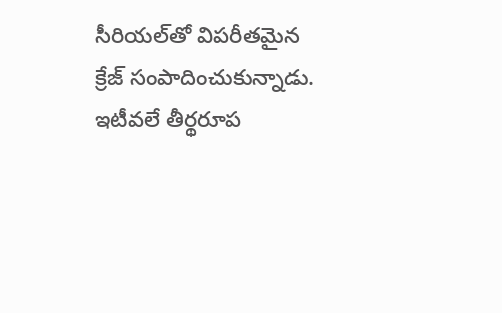సీరియల్‌తో విపరీతమైన క్రేజ్ సంపాదించుకున్నాడు. ఇటీవలే తీర్థరూప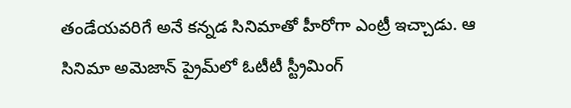తండేయవరిగే అనే కన్నడ సినిమాతో హీరోగా ఎంట్రీ ఇచ్చాడు. ఆ సినిమా అమెజాన్ ప్రైమ్‌లో ఓటీటీ స్ట్రీమింగ్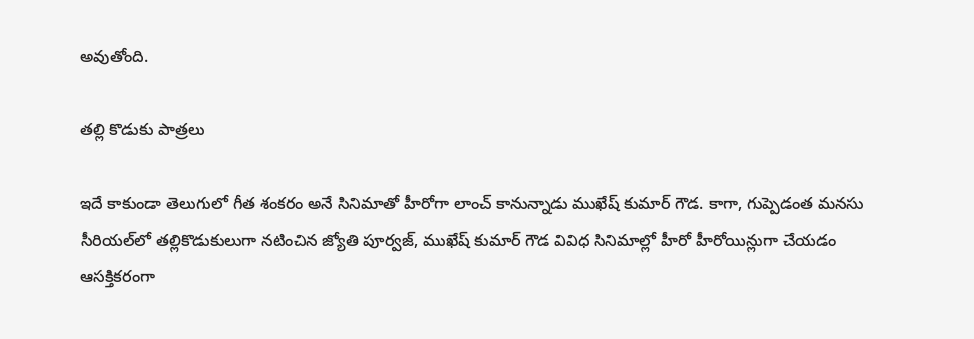అవుతోంది.

తల్లి కొడుకు పాత్రలు

ఇదే కాకుండా తెలుగులో గీత శంకరం అనే సినిమాతో హీరోగా లాంచ్ కానున్నాడు ముఖేష్ కుమార్ గౌడ. కాగా, గుప్పెడంత మనసు సీరియల్‌లో తల్లికొడుకులుగా నటించిన జ్యోతి పూర్వజ్, ముఖేష్ కుమార్ గౌడ వివిధ సినిమాల్లో హీరో హీరోయిన్లుగా చేయడం ఆసక్తికరంగా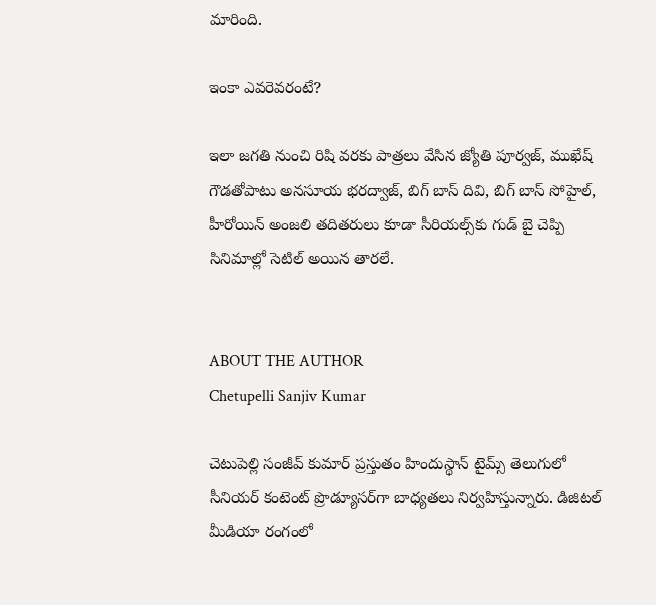మారింది.

ఇంకా ఎవరెవరంటే?

ఇలా జగతి నుంచి రిషి వరకు పాత్రలు వేసిన జ్యోతి పూర్వజ్, ముఖేష్ గౌడతోపాటు అనసూయ భరద్వాజ్, బిగ్ బాస్ దివి, బిగ్ బాస్ సోహైల్, హీరోయిన్ అంజలి తదితరులు కూడా సీరియల్స్‌కు గుడ్ బై చెప్పి సినిమాల్లో సెటిల్ అయిన తారలే.


ABOUT THE AUTHOR
Chetupelli Sanjiv Kumar

చెటుపెల్లి సంజీవ్ కుమార్ ప్రస్తుతం హిందుస్థాన్ టైమ్స్ తెలుగులో సీనియర్ కంటెంట్ ప్రొడ్యూసర్‌గా బాధ్యతలు నిర్వహిస్తున్నారు. డిజిటల్ మీడియా రంగంలో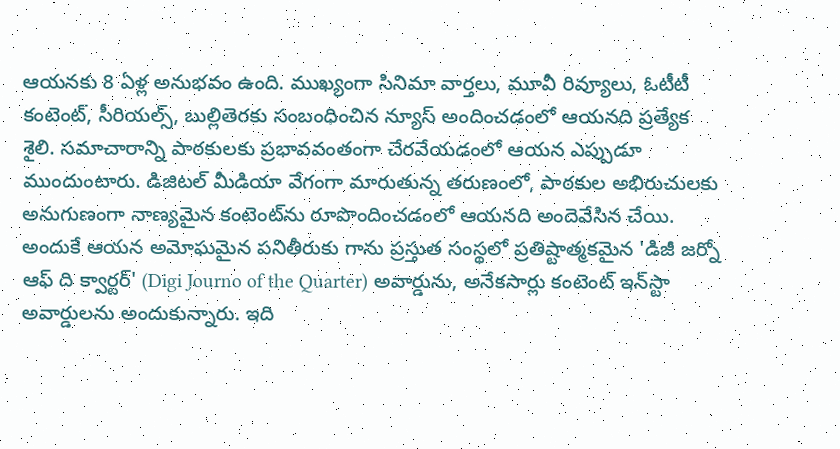ఆయనకు 8 ఏళ్ల అనుభవం ఉంది. ముఖ్యంగా సినిమా వార్తలు, మూవీ రివ్యూలు, ఓటీటీ కంటెంట్, సీరియల్స్, బుల్లితెరకు సంబంధించిన న్యూస్ అందించడంలో ఆయనది ప్రత్యేక శైలి. సమాచారాన్ని పాఠకులకు ప్రభావవంతంగా చేరవేయడంలో ఆయన ఎప్పుడూ ముందుంటారు. డిజిటల్ మీడియా వేగంగా మారుతున్న తరుణంలో, పాఠకుల అభిరుచులకు అనుగుణంగా నాణ్యమైన కంటెంట్‌ను రూపొందించడంలో ఆయనది అందెవేసిన చేయి. అందుకే ఆయన అమోఘమైన పనితీరుకు గాను ప్రస్తుత సంస్థలో ప్రతిష్టాత్మకమైన 'డిజీ జర్నో ఆఫ్ ది క్వార్టర్' (Digi Journo of the Quarter) అవార్డును, అనేకసార్లు కంటెంట్ ఇన్‌స్టా అవార్డులను అందుకున్నారు. ఇది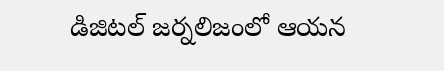డిజిటల్ జర్నలిజంలో ఆయన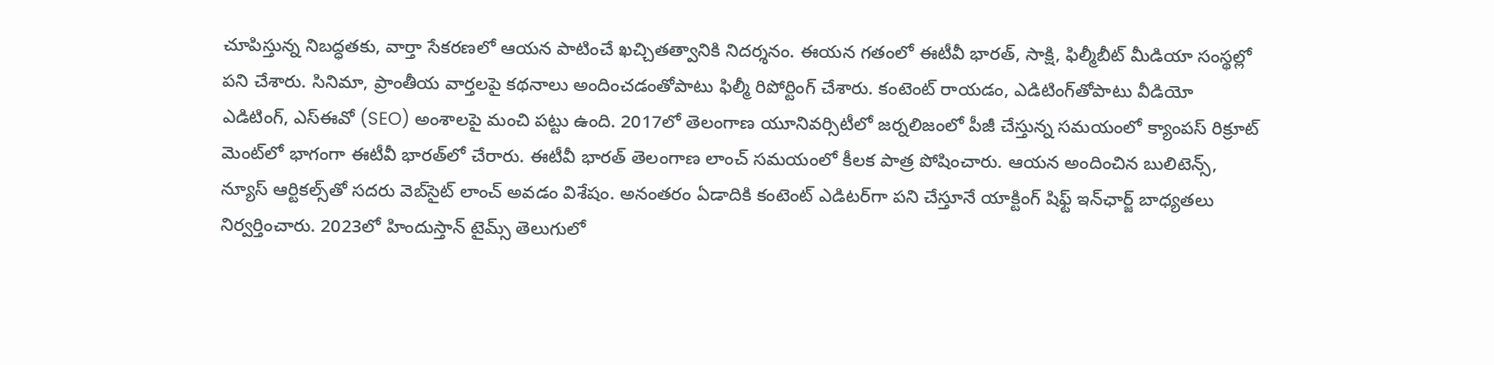చూపిస్తున్న నిబద్ధతకు, వార్తా సేకరణలో ఆయన పాటించే ఖచ్చితత్వానికి నిదర్శనం. ఈయన గతంలో ఈటీవీ భారత్, సాక్షి, ఫిల్మీబీట్ మీడియా సంస్థల్లో పని చేశారు. సినిమా, ప్రాంతీయ వార్తలపై కథనాలు అందించడంతోపాటు ఫిల్మీ రిపోర్టింగ్ చేశారు. కంటెంట్ రాయడం, ఎడిటింగ్‌తోపాటు వీడియో ఎడిటింగ్, ఎస్‌ఈవో (SEO) అంశాలపై మంచి పట్టు ఉంది. 2017లో తెలంగాణ యూనివర్సిటీలో జర్నలిజంలో పీజీ చేస్తున్న సమయంలో క్యాంపస్ రిక్రూట్ మెంట్‌లో భాగంగా ఈటీవీ భారత్‌లో చేరారు. ఈటీవీ భారత్ తెలంగాణ లాంచ్ సమయంలో కీలక పాత్ర పోషించారు. ఆయన అందించిన బులిటెన్స్, న్యూస్ ఆర్టికల్స్‌తో సదరు వెబ్‌సైట్ లాంచ్ అవడం విశేషం. అనంతరం ఏడాదికి కంటెంట్ ఎడిటర్‌గా పని చేస్తూనే యాక్టింగ్ షిఫ్ట్ ఇన్‌ఛార్జ్ బాధ్యతలు నిర్వర్తించారు. 2023లో హిందుస్తాన్ టైమ్స్ తెలుగులో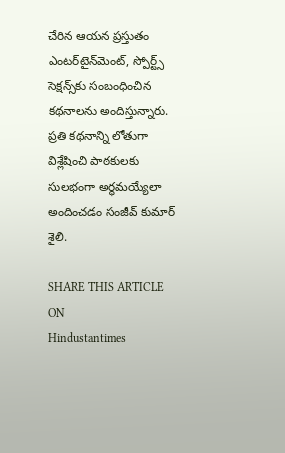చేరిన ఆయన ప్రస్తుతం ఎంటర్‌టైన్‌మెంట్, స్పోర్ట్స్ సెక్షన్స్‌కు సంబంధించిన కథనాలను అందిస్తున్నారు. ప్రతి కథనాన్ని లోతుగా విశ్లేషించి పాఠకులకు సులభంగా అర్థమయ్యేలా అందించడం సంజీవ్ కుమార్ శైలి.

SHARE THIS ARTICLE ON
Hindustantimes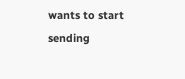wants to start sending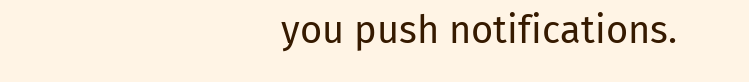you push notifications.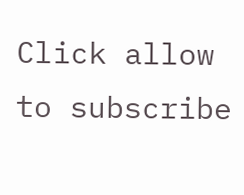Click allow to subscribe